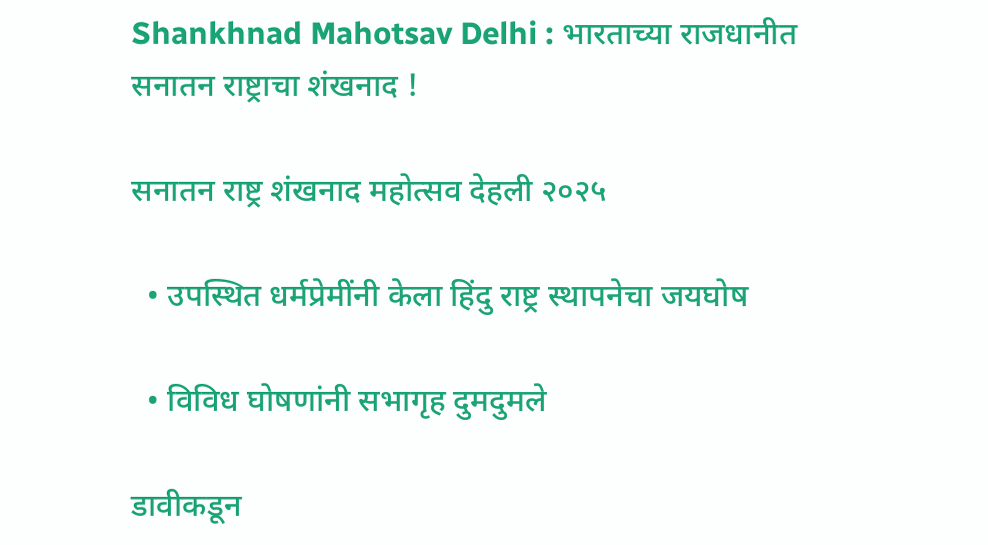Shankhnad Mahotsav Delhi : भारताच्या राजधानीत सनातन राष्ट्राचा शंखनाद !

सनातन राष्ट्र शंखनाद महोत्सव देहली २०२५

  • उपस्थित धर्मप्रेमींनी केला हिंदु राष्ट्र स्थापनेचा जयघोष

  • विविध घोषणांनी सभागृह दुमदुमले

डावीकडून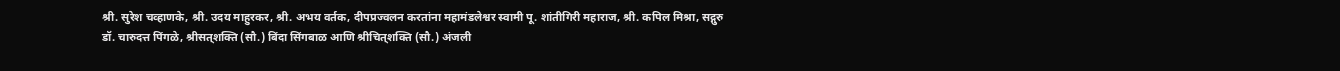श्री. सुरेश चव्हाणके, श्री. उदय माहुरकर, श्री. अभय वर्तक, दीपप्रज्वलन करतांना महामंडलेश्वर स्वामी पू. शांतीगिरी महाराज, श्री. कपिल मिश्रा, सद्गुरु डॉ. चारुदत्त पिंगळे, श्रीसत्‌शक्ति (सौ.) बिंदा सिंगबाळ आणि श्रीचित्‌शक्ति (सौ.) अंजली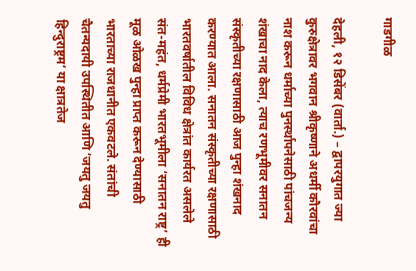गाडगीळ

देहली, १२ डिसेंबर (वार्ता.) – द्वापरयुगात ज्या कुरुक्षेत्रावर भगवान श्रीकृष्णाने अधर्मी कौरवांचा नाश करून धर्माच्या पुनर्स्थापनेसाठी पांचजन्य शंखाचा नाद केला, त्याच रणभूमीवर सनातन संस्कृतीच्या रक्षणासाठी आज पुन्हा शंखनाद करण्यात आला. सनातन संस्कृतीच्या रक्षणासाठी भारतवर्षातील विविध क्षेत्रांत कार्यरत असलेले संत-महंत, धर्मप्रेमी भारतभूमीला ‘सनातन राष्ट्र’ ही मूळ ओळख पुन्हा प्राप्त करून देण्यासाठी भारताच्या राजधानीत एकवटले. संतांची चैतन्यदायी उपस्थितीत आणि ‘जयतु जयतु हिन्दुराष्ट्रम’ या क्षात्रतेज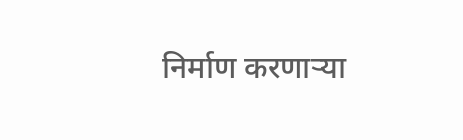निर्माण करणार्‍या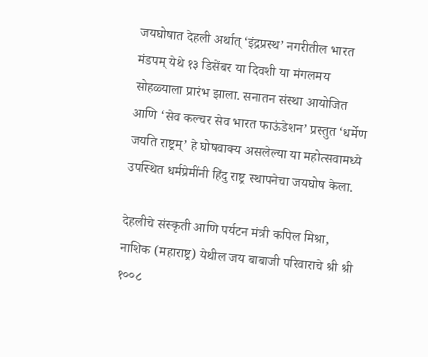जयघोषात देहली अर्थात् ‘इंद्रप्रस्थ’ नगरीतील भारत मंडपम् येथे १३ डिसेंबर या दिवशी या मंगलमय सोहळ्याला प्रारंभ झाला. सनातन संस्था आयोजित आणि ‘सेव कल्चर सेव भारत फाऊंडेशन’ प्रस्तुत ‘धर्मेण जयति राष्ट्रम्’ हे घोषवाक्य असलेल्या या महोत्सवामध्ये उपस्थित धर्मप्रेमींनी हिंदु राष्ट्र स्थापनेचा जयघोष केला.

देहलीचे संस्कृती आणि पर्यटन मंत्री कपिल मिश्रा, नाशिक (महाराष्ट्र) येथील जय बाबाजी परिवाराचे श्री श्री १००८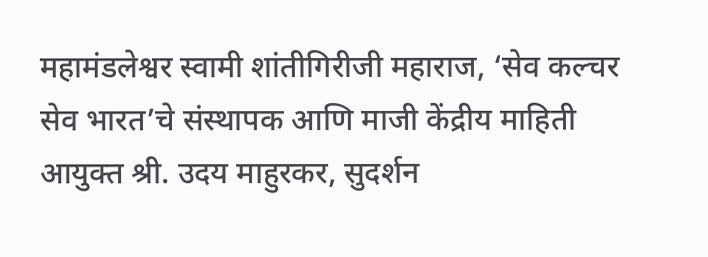महामंडलेश्वर स्वामी शांतीगिरीजी महाराज, ‘सेव कल्चर सेव भारत’चे संस्थापक आणि माजी केंद्रीय माहिती आयुक्त श्री. उदय माहुरकर, सुदर्शन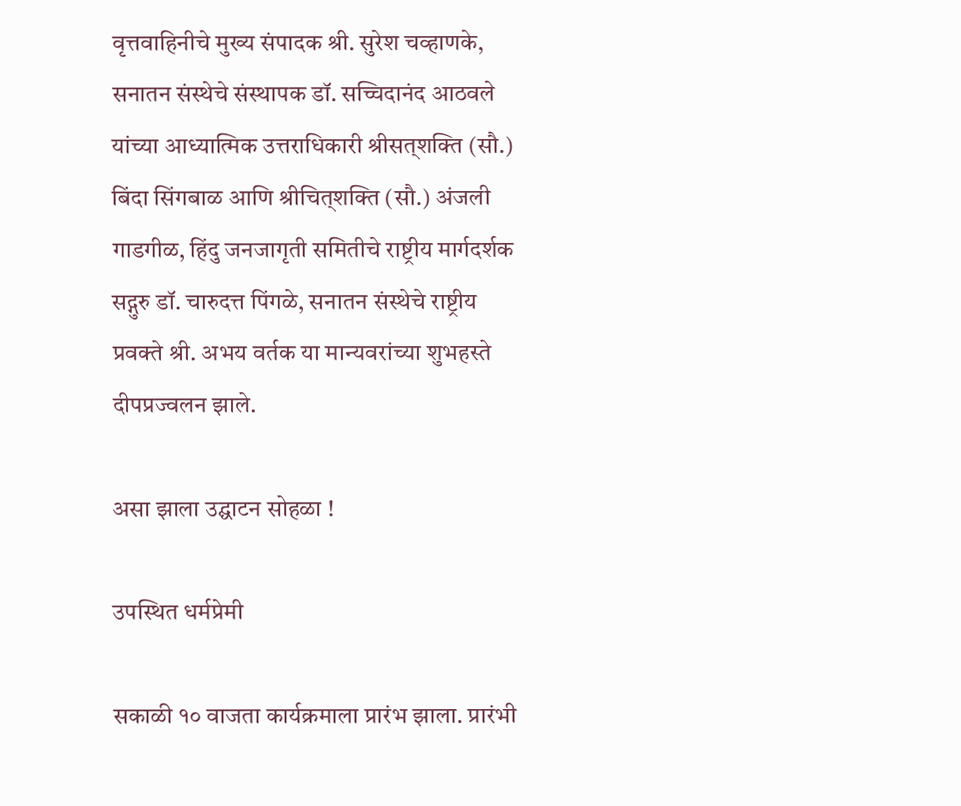वृत्तवाहिनीचे मुख्य संपादक श्री. सुरेश चव्हाणके, सनातन संस्थेचे संस्थापक डॉ. सच्चिदानंद आठवले यांच्या आध्यात्मिक उत्तराधिकारी श्रीसत्‌शक्ति (सौ.) बिंदा सिंगबाळ आणि श्रीचित्‌शक्ति (सौ.) अंजली गाडगीळ, हिंदु जनजागृती समितीचे राष्ट्रीय मार्गदर्शक सद्गुरु डॉ. चारुदत्त पिंगळे, सनातन संस्थेचे राष्ट्रीय प्रवक्ते श्री. अभय वर्तक या मान्यवरांच्या शुभहस्ते दीपप्रज्वलन झाले.

असा झाला उद्घाटन सोहळा !

उपस्थित धर्मप्रेमी

सकाळी १० वाजता कार्यक्रमाला प्रारंभ झाला. प्रारंभी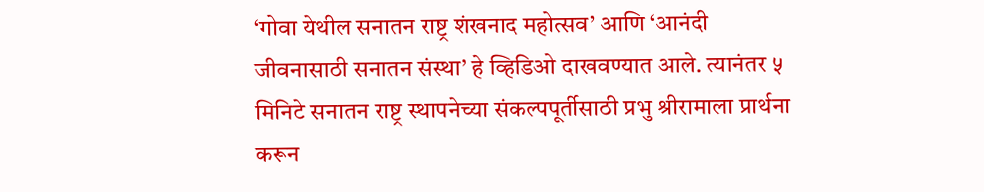‘गोवा येथील सनातन राष्ट्र शंखनाद महोत्सव’ आणि ‘आनंदी जीवनासाठी सनातन संस्था’ हे व्हिडिओ दाखवण्यात आले. त्यानंतर ५ मिनिटे सनातन राष्ट्र स्थापनेच्या संकल्पपूर्तीसाठी प्रभु श्रीरामाला प्रार्थना करून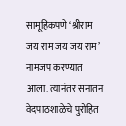सामूहिकपणे ‘श्रीराम जय राम जय जय राम’ नामजप करण्यात आला. त्यानंतर सनातन वेदपाठशाळेचे पुरोहित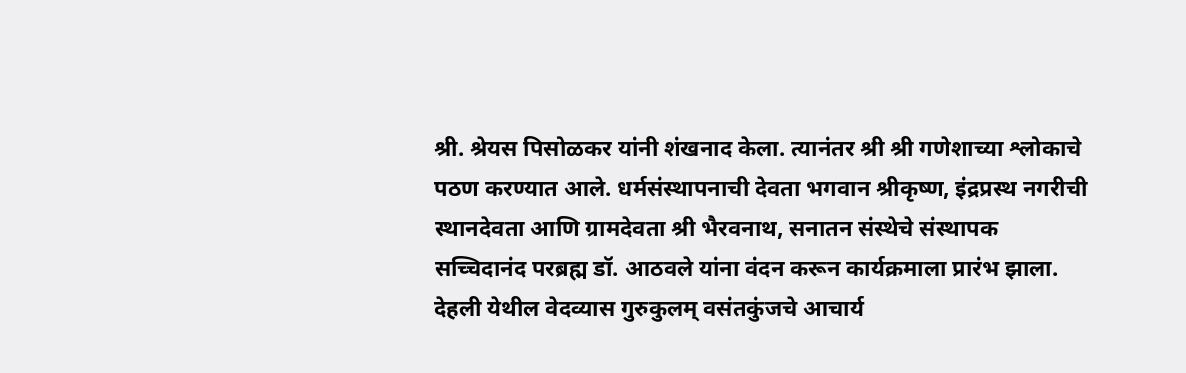श्री. श्रेयस पिसोळकर यांनी शंखनाद केला. त्यानंतर श्री श्री गणेशाच्या श्लोकाचे पठण करण्यात आले. धर्मसंस्थापनाची देवता भगवान श्रीकृष्ण, इंद्रप्रस्थ नगरीची स्थानदेवता आणि ग्रामदेवता श्री भैरवनाथ, सनातन संस्थेचे संस्थापक सच्चिदानंद परब्रह्म डॉ. आठवले यांना वंदन करून कार्यक्रमाला प्रारंभ झाला. देहली येथील वेदव्यास गुरुकुलम् वसंतकुंजचे आचार्य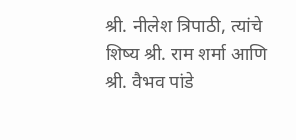श्री. नीलेश त्रिपाठी, त्यांचे शिष्य श्री. राम शर्मा आणि श्री. वैभव पांडे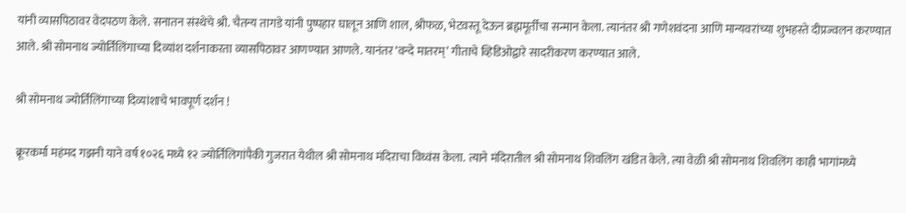यांनी व्यासपिठावर वेदपठण केले. सनातन संस्थेचे श्री. चैतन्य तागडे यांनी पुष्पहार घालून आणि शाल, श्रीफळ, भेटवस्तू देऊन ब्रह्ममूर्तींचा सन्मान केला. त्यानंतर श्री गणेशवंदना आणि मान्यवरांच्या शुभहस्ते दीप्रज्वलन करण्यात आले. श्री सोमनाथ ज्योर्तिलिंगाच्या दिव्यांश दर्शनाकरता व्यासपिठावर आणण्यात आणले. यानंतर ‘वन्दे मातरम्’ गीताचे व्हिडिओद्वारे सादरीकरण करण्यात आले.

श्री सोमनाथ ज्योर्तिलिंगाच्या दिव्यांशाचे भावपूर्ण दर्शन !

क्रूरकर्मा महंमद गझनी याने वर्ष १०२६ मध्ये १२ ज्योर्तिलिगांपैकी गुजरात येथील श्री सोमनाथ मंदिराचा विध्वंस केला. त्याने मंदिरातील श्री सोमनाथ शिवलिंग खंडित केले. त्या वेळी श्री सोमनाथ शिवलिंग काही भागांमध्ये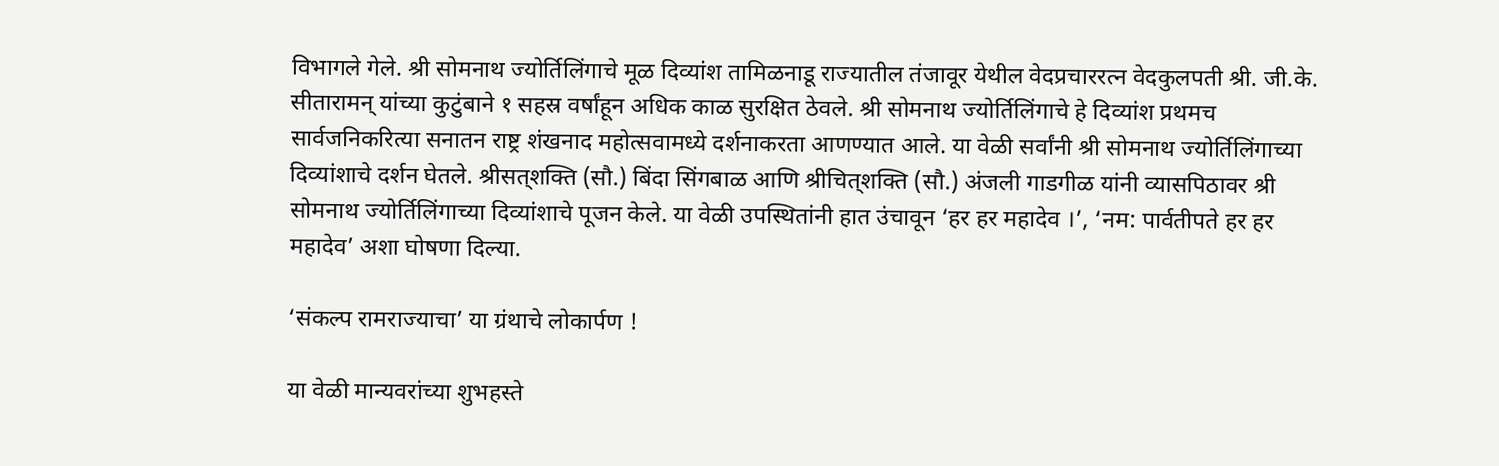विभागले गेले. श्री सोमनाथ ज्योर्तिलिंगाचे मूळ दिव्यांश तामिळनाडू राज्यातील तंजावूर येथील वेदप्रचाररत्न वेदकुलपती श्री. जी.के. सीतारामन् यांच्या कुटुंबाने १ सहस्र वर्षांहून अधिक काळ सुरक्षित ठेवले. श्री सोमनाथ ज्योर्तिलिंगाचे हे दिव्यांश प्रथमच सार्वजनिकरित्या सनातन राष्ट्र शंखनाद महोत्सवामध्ये दर्शनाकरता आणण्यात आले. या वेळी सर्वांनी श्री सोमनाथ ज्योर्तिलिंगाच्या दिव्यांशाचे दर्शन घेतले. श्रीसत्‌शक्ति (सौ.) बिंदा सिंगबाळ आणि श्रीचित्‌शक्ति (सौ.) अंजली गाडगीळ यांनी व्यासपिठावर श्री सोमनाथ ज्योर्तिलिंगाच्या दिव्यांशाचे पूजन केले. या वेळी उपस्थितांनी हात उंचावून ‘हर हर महादेव ।’, ‘नम: पार्वतीपते हर हर महादेव’ अशा घोषणा दिल्या.

‘संकल्प रामराज्याचा’ या ग्रंथाचे लोकार्पण !

या वेळी मान्यवरांच्या शुभहस्ते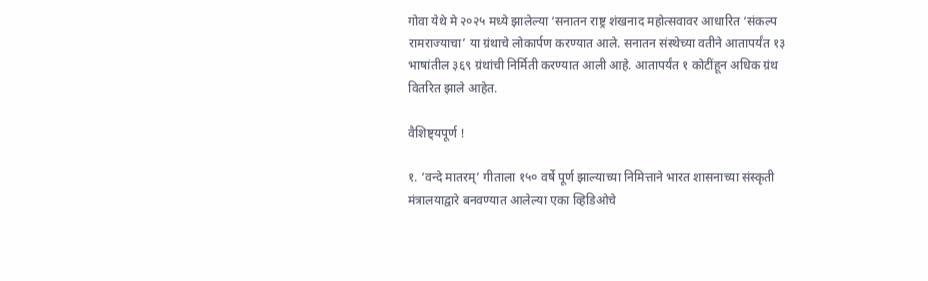गोवा येथे मे २०२५ मध्ये झालेल्या ‘सनातन राष्ट्र शंखनाद महोत्सवावर आधारित ‘संकल्प रामराज्याचा’ या ग्रंथाचे लोकार्पण करण्यात आले. सनातन संस्थेच्या वतीने आतापर्यंत १३ भाषांतील ३६९ ग्रंथांची निर्मिती करण्यात आली आहे. आतापर्यंत १ कोटींहून अधिक ग्रंथ वितरित झाले आहेत.

वैशिष्ट्यपूर्ण !

१. ‘वन्दे मातरम्’ गीताला १५० वर्षे पूर्ण झाल्याच्या निमित्ताने भारत शासनाच्या संस्कृती मंत्रालयाद्वारे बनवण्यात आलेल्या एका व्हिडिओचे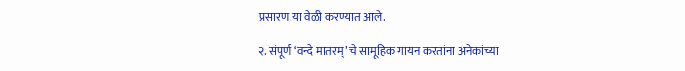प्रसारण या वेळी करण्यात आले.

२. संपूर्ण ‘वन्दे मातरम्’ चे सामूहिक गायन करतांना अनेकांच्या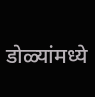डोळ्यांमध्ये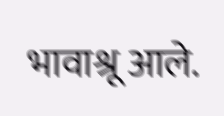भावाश्रू आले.